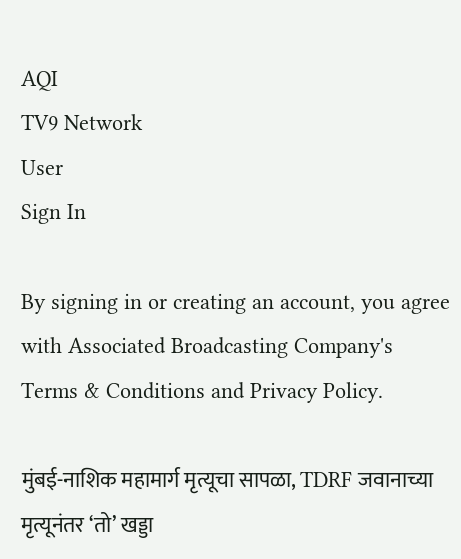AQI
TV9 Network
User
Sign In

By signing in or creating an account, you agree with Associated Broadcasting Company's Terms & Conditions and Privacy Policy.

मुंबई-नाशिक महामार्ग मृत्यूचा सापळा, TDRF जवानाच्या मृत्यूनंतर ‘तो’ खड्डा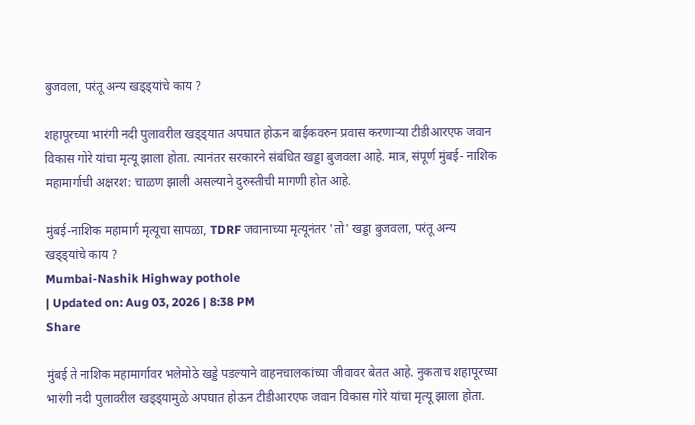बुजवला, परंतू अन्य खड्ड्यांचे काय ?

शहापूरच्या भारंगी नदी पुलावरील खड्ड्यात अपघात होऊन बाईकवरुन प्रवास करणाऱ्या टीडीआरएफ जवान विकास गोरे यांचा मृत्यू झाला होता. त्यानंतर सरकारने संबंधित खड्डा बुजवला आहे. मात्र, संपूर्ण मुंबई- नाशिक महामार्गाची अक्षरश: चाळण झाली असल्याने दुरुस्तीची मागणी होत आहे.

मुंबई-नाशिक महामार्ग मृत्यूचा सापळा, TDRF जवानाच्या मृत्यूनंतर 'तो' खड्डा बुजवला, परंतू अन्य खड्ड्यांचे काय ?
Mumbai-Nashik Highway pothole
| Updated on: Aug 03, 2026 | 8:38 PM
Share

मुंबई ते नाशिक महामार्गावर भलेमोठे खड्डे पडल्याने वाहनचालकांच्या जीवावर बेतत आहे. नुकताच शहापूरच्या भारंगी नदी पुलावरील खड्ड्यामुळे अपघात होऊन टीडीआरएफ जवान विकास गोरे यांचा मृत्यू झाला होता.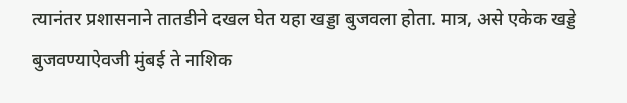त्यानंतर प्रशासनाने तातडीने दखल घेत यहा खड्डा बुजवला होता. मात्र, असे एकेक खड्डे बुजवण्याऐवजी मुंबई ते नाशिक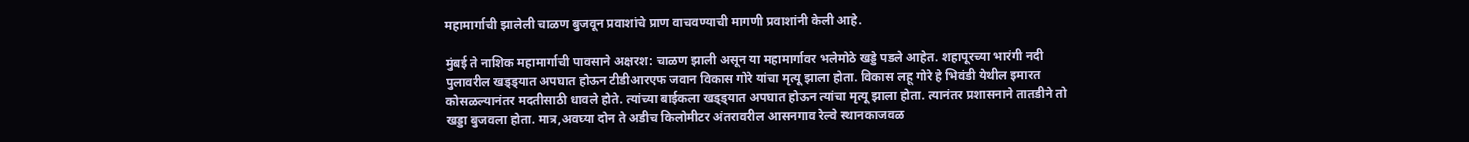महामार्गाची झालेली चाळण बुजवून प्रवाशांचे प्राण वाचवण्याची मागणी प्रवाशांनी केली आहे.

मुंबई ते नाशिक महामार्गाची पावसाने अक्षरश: चाळण झाली असून या महामार्गावर भलेमोठे खड्डे पडले आहेत. शहापूरच्या भारंगी नदी पुलावरील खड्ड्यात अपघात होऊन टीडीआरएफ जवान विकास गोरे यांचा मृत्यू झाला होता. विकास लहू गोरे हे भिवंडी येथील इमारत कोसळल्यानंतर मदतीसाठी धावले होते. त्यांच्या बाईकला खड्ड्यात अपघात होऊन त्यांचा मृत्यू झाला होता. त्यानंतर प्रशासनाने तातडीने तो खड्डा बुजवला होता. मात्र,अवघ्या दोन ते अडीच किलोमीटर अंतरावरील आसनगाव रेल्वे स्थानकाजवळ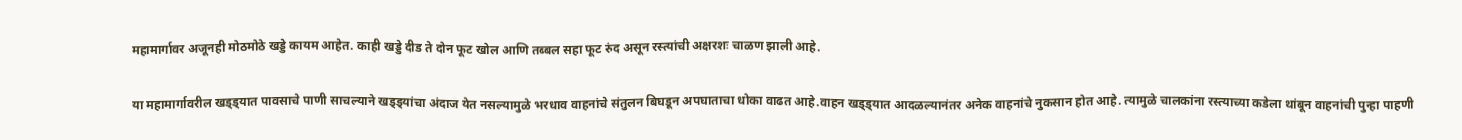महामार्गावर अजूनही मोठमोठे खड्डे कायम आहेत. काही खड्डे दीड ते दोन फूट खोल आणि तब्बल सहा फूट रुंद असून रस्त्यांची अक्षरशः चाळण झाली आहे.

या महामार्गावरील खड्ड्यात पावसाचे पाणी साचल्याने खड्ड्यांचा अंदाज येत नसल्यामुळे भरधाव वाहनांचे संतुलन बिघडून अपघाताचा धोका वाढत आहे.वाहन खड्ड्यात आदळल्यानंतर अनेक वाहनांचे नुकसान होत आहे. त्यामुळे चालकांना रस्त्याच्या कडेला थांबून वाहनांची पुन्हा पाहणी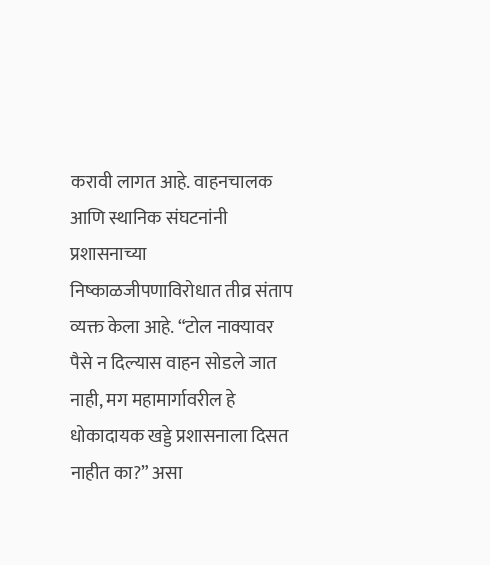करावी लागत आहे. वाहनचालक आणि स्थानिक संघटनांनी प्रशासनाच्या निष्काळजीपणाविरोधात तीव्र संताप व्यक्त केला आहे. “टोल नाक्यावर पैसे न दिल्यास वाहन सोडले जात नाही, मग महामार्गावरील हे धोकादायक खड्डे प्रशासनाला दिसत नाहीत का?” असा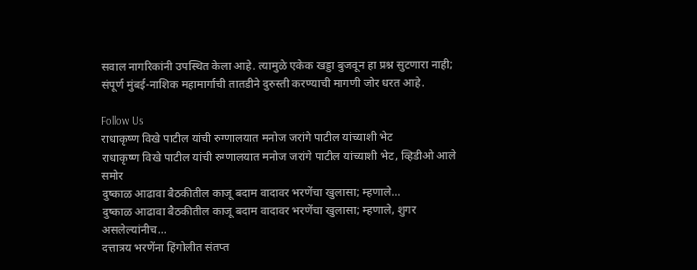सवाल नागरिकांनी उपस्थित केला आहे. त्यामुळे एकेक खड्डा बुजवून हा प्रश्न सुटणारा नाही; संपूर्ण मुंबई-नाशिक महामार्गाची तातडीने दुरुस्ती करण्याची मागणी जोर धरत आहे.

Follow Us
राधाकृष्ण विखे पाटील यांची रुग्णालयात मनोज जरांगे पाटील यांच्याशी भेट
राधाकृष्ण विखे पाटील यांची रुग्णालयात मनोज जरांगे पाटील यांच्याशी भेट, व्हिडीओ आले समोर
दुष्काळ आढावा बैठकीतील काजू बदाम वादावर भरणेंचा खुलासा; म्हणाले...
दुष्काळ आढावा बैठकीतील काजू बदाम वादावर भरणेंचा खुलासा; म्हणाले, शुगर असलेल्यांनीच...
दत्तात्रय भरणेंना हिंगोलीत संतप्त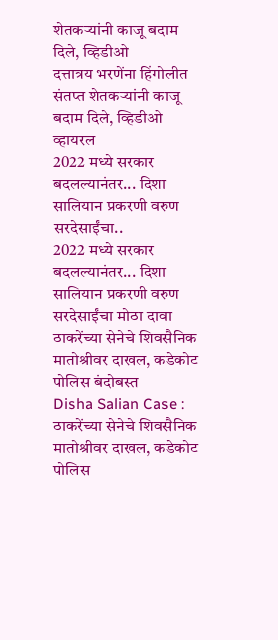शेतकऱ्यांनी काजू बदाम दिले, व्हिडीओ
दत्तात्रय भरणेंना हिंगोलीत संतप्त शेतकऱ्यांनी काजू बदाम दिले, व्हिडीओ व्हायरल
2022 मध्ये सरकार बदलल्यानंतर... दिशा सालियान प्रकरणी वरुण सरदेसाईंचा..
2022 मध्ये सरकार बदलल्यानंतर... दिशा सालियान प्रकरणी वरुण सरदेसाईंचा मोठा दावा
ठाकरेंच्या सेनेचे शिवसैनिक मातोश्रीवर दाखल, कडेकोट पोलिस बंदोबस्त
Disha Salian Case : ठाकरेंच्या सेनेचे शिवसैनिक मातोश्रीवर दाखल, कडेकोट पोलिस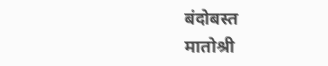बंदोबस्त
मातोश्री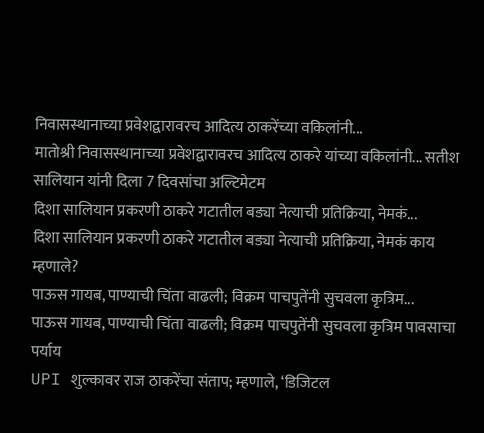निवासस्थानाच्या प्रवेशद्वारावरच आदित्य ठाकरेंच्या वकिलांनी...
मातोश्री निवासस्थानाच्या प्रवेशद्वारावरच आदित्य ठाकरे यांच्या वकिलांनी... सतीश सालियान यांनी दिला 7 दिवसांचा अल्टिमेटम
दिशा सालियान प्रकरणी ठाकरे गटातील बड्या नेत्याची प्रतिक्रिया, नेमकं...
दिशा सालियान प्रकरणी ठाकरे गटातील बड्या नेत्याची प्रतिक्रिया, नेमकं काय म्हणाले?
पाऊस गायब, पाण्याची चिंता वाढली; विक्रम पाचपुतेंनी सुचवला कृत्रिम...
पाऊस गायब, पाण्याची चिंता वाढली; विक्रम पाचपुतेंनी सुचवला कृत्रिम पावसाचा पर्याय
UPI शुल्कावर राज ठाकरेंचा संताप; म्हणाले, ‘डिजिटल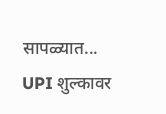सापळ्यात...
UPI शुल्कावर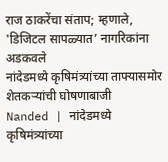राज ठाकरेंचा संताप; म्हणाले, 'डिजिटल सापळ्यात’ नागरिकांना अडकवले
नांदेडमध्ये कृषिमंत्र्यांच्या ताफ्यासमोर शेतकऱ्यांची घोषणाबाजी
Nanded | नांदेडमध्ये कृषिमंत्र्यांच्या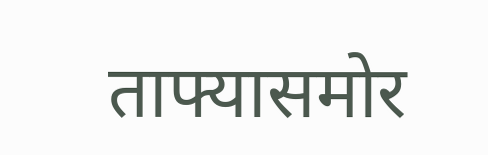ताफ्यासमोर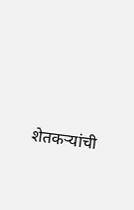शेतकऱ्यांची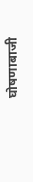घोषणाबाजी